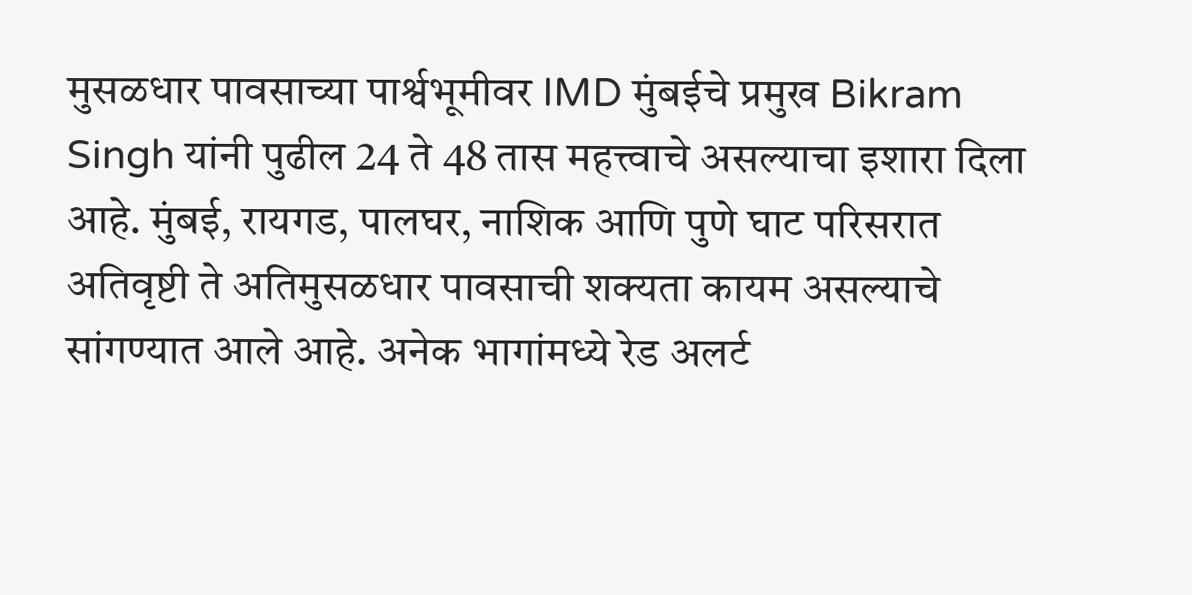मुसळधार पावसाच्या पार्श्वभूमीवर IMD मुंबईचे प्रमुख Bikram Singh यांनी पुढील 24 ते 48 तास महत्त्वाचे असल्याचा इशारा दिला आहे. मुंबई, रायगड, पालघर, नाशिक आणि पुणे घाट परिसरात अतिवृष्टी ते अतिमुसळधार पावसाची शक्यता कायम असल्याचे सांगण्यात आले आहे. अनेक भागांमध्ये रेड अलर्ट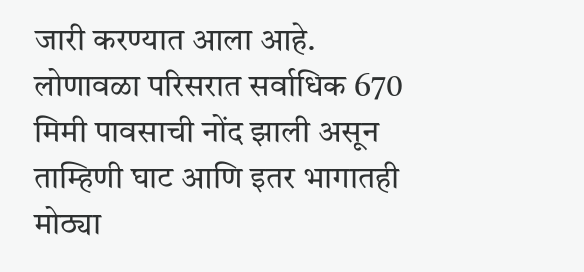जारी करण्यात आला आहे. लोणावळा परिसरात सर्वाधिक 670 मिमी पावसाची नोंद झाली असून ताम्हिणी घाट आणि इतर भागातही मोठ्या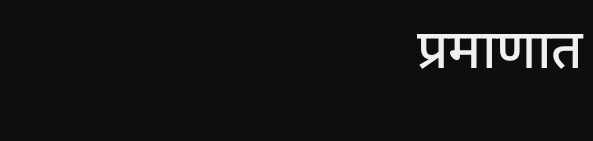प्रमाणात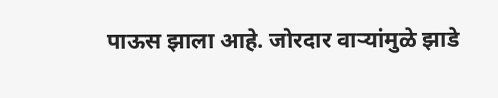पाऊस झाला आहे. जोरदार वाऱ्यांमुळे झाडे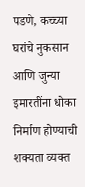पडणे, कच्च्या घरांचे नुकसान आणि जुन्या इमारतींना धोका निर्माण होण्याची शक्यता व्यक्त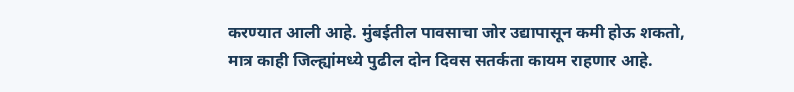करण्यात आली आहे. मुंबईतील पावसाचा जोर उद्यापासून कमी होऊ शकतो, मात्र काही जिल्ह्यांमध्ये पुढील दोन दिवस सतर्कता कायम राहणार आहे.